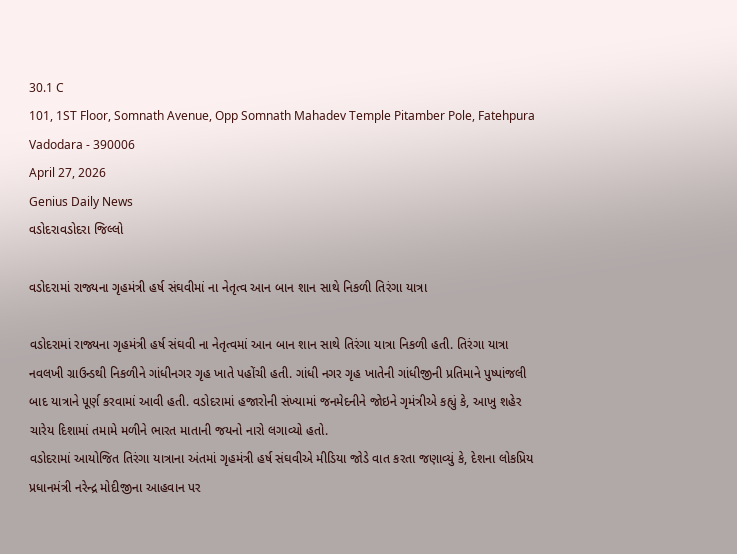30.1 C
101, 1ST Floor, Somnath Avenue, Opp Somnath Mahadev Temple Pitamber Pole, Fatehpura Vadodara - 390006
April 27, 2026
Genius Daily News
વડોદરાવડોદરા જિલ્લો

વડોદરામાં રાજ્યના ગૃહમંત્રી હર્ષ સંઘવીમાં ના નેતૃત્વ આન બાન શાન સાથે નિકળી તિરંગા યાત્રા

વડોદરામાં રાજ્યના ગૃહમંત્રી હર્ષ સંઘવી ના નેતૃત્વમાં આન બાન શાન સાથે તિરંગા યાત્રા નિકળી હતી. તિરંગા યાત્રા નવલખી ગ્રાઉન્ડથી નિકળીને ગાંધીનગર ગૃહ ખાતે પહોંચી હતી. ગાંધી નગર ગૃહ ખાતેની ગાંધીજીની પ્રતિમાને પુષ્પાંજલી બાદ યાત્રાને પૂર્ણ કરવામાં આવી હતી. વડોદરામાં હજારોની સંખ્યામાં જનમેદનીને જોઇને ગૃમંત્રીએ કહ્યું કે, આખુ શહેર ચારેય દિશામાં તમામે મળીને ભારત માતાની જયનો નારો લગાવ્યો હતો.
વડોદરામાં આયોજિત તિરંગા યાત્રાના અંતમાં ગૃહમંત્રી હર્ષ સંઘવીએ મીડિયા જોડે વાત કરતા જણાવ્યું કે, દેશના લોકપ્રિય પ્રધાનમંત્રી નરેન્દ્ર મોદીજીના આહવાન પર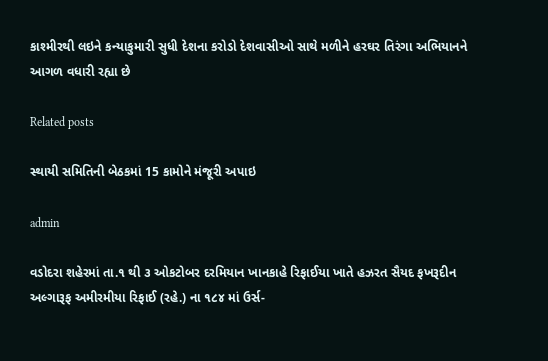કાશ્મીરથી લઇને કન્યાકુમારી સુધી દેશના કરોડો દેશવાસીઓ સાથે મળીને હરઘર તિરંગા અભિયાનને આગળ વધારી રહ્યા છે

Related posts

સ્થાયી સમિતિની બેઠકમાં 15 કામોને મંજૂરી અપાઇ

admin

વડોદરા શહેરમાં તા.૧ થી ૩ ઓકટોબર દરમિયાન ખાનકાહે રિફાઈયા ખાતે હઝરત સૈયદ ફખરૂદીન અલ્ગારૂફ અમીરમીયા રિફાઈ (રહે.) ના ૧૮૪ માં ઉર્સ-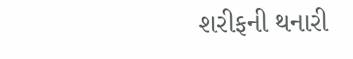શરીફની થનારી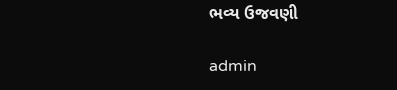ભવ્ય ઉજવણી

admin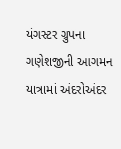યંગસ્ટર ગ્રુપના ગણેશજીની આગમન યાત્રામાં અંદરોઅંદર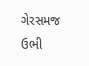ગેરસમજ ઉભી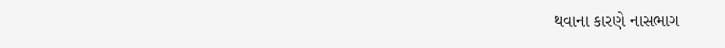થવાના કારણે નાસભાગ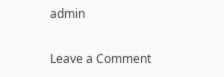admin

Leave a Comment